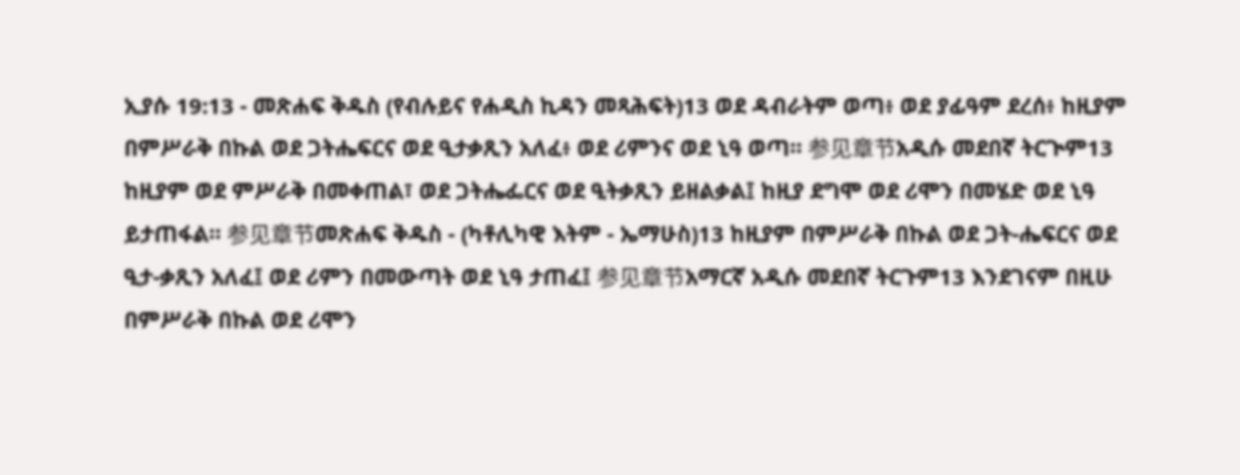ኢያሱ 19:13 - መጽሐፍ ቅዱስ (የብሉይና የሐዲስ ኪዳን መጻሕፍት)13 ወደ ዳብራትም ወጣ፥ ወደ ያፊዓም ደረሰ፥ ከዚያም በምሥራቅ በኩል ወደ ጋትሔፍርና ወደ ዒታቃጺን አለፈ፥ ወደ ሪምንና ወደ ኒዓ ወጣ። 参见章节አዲሱ መደበኛ ትርጒም13 ከዚያም ወደ ምሥራቅ በመቀጠል፣ ወደ ጋትሔፌርና ወደ ዒትቃጺን ይዘልቃል፤ ከዚያ ደግሞ ወደ ሪሞን በመሄድ ወደ ኒዓ ይታጠፋል። 参见章节መጽሐፍ ቅዱስ - (ካቶሊካዊ እትም - ኤማሁስ)13 ከዚያም በምሥራቅ በኩል ወደ ጋት-ሔፍርና ወደ ዒታ-ቃጺን አለፈ፤ ወደ ሪምን በመውጣት ወደ ኒዓ ታጠፈ፤ 参见章节አማርኛ አዲሱ መደበኛ ትርጉም13 እንደገናም በዚሁ በምሥራቅ በኩል ወደ ሪሞን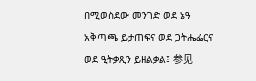በሚወስደው መንገድ ወደ ኔዓ አቅጣጫ ይታጠፍና ወደ ጋትሔፌርና ወደ ዒትቃጺን ይዘልቃል፤ 参见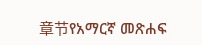章节የአማርኛ መጽሐፍ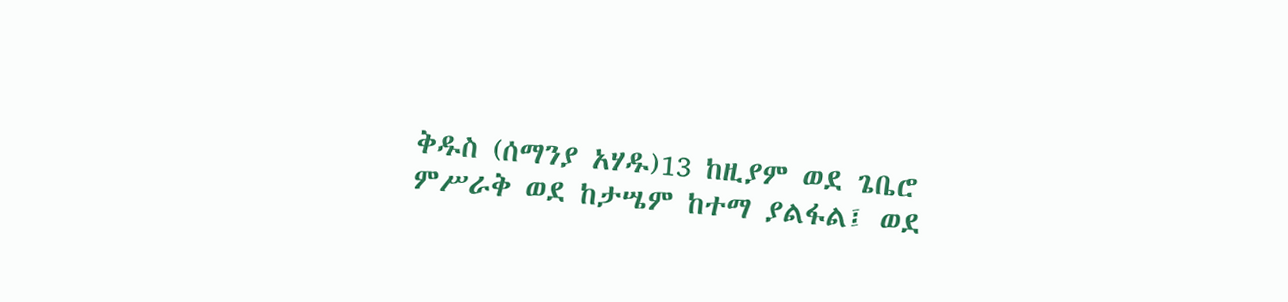ቅዱስ (ሰማንያ አሃዱ)13 ከዚያም ወደ ጌቤሮ ምሥራቅ ወደ ከታሤም ከተማ ያልፋል፤ ወደ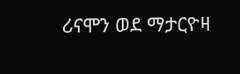ሪናሞን ወደ ማታርዮዛ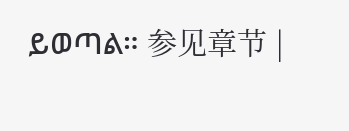ይወጣል። 参见章节 |